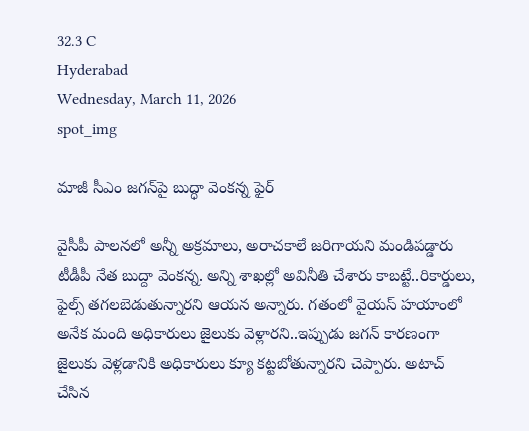32.3 C
Hyderabad
Wednesday, March 11, 2026
spot_img

మాజీ సీఎం జగన్‌పై బుద్ధా వెంకన్న ఫైర్

వైసీపీ పాలనలో అన్నీ అక్రమాలు, అరాచకాలే జరిగాయని మండిపడ్డారు టీడీపీ నేత బుద్దా వెంకన్న. అన్ని శాఖల్లో అవినీతి చేశారు కాబట్టే..రికార్డులు, ఫైల్స్ తగలబెడుతున్నారని ఆయన అన్నారు. గతంలో వైయస్ హయాంలో అనేక మంది అధికారులు జైలుకు వెళ్లారని..ఇప్పుడు జగన్ కారణంగా జైలుకు వెళ్లడానికి అధికారులు క్యూ కట్టబోతున్నారని చెప్పారు. అటాచ్ చేసిన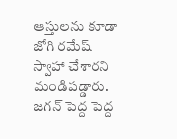ఆస్తులను కూడా జోగి రమేష్ స్వాహా చేశారని మండిపడ్డారు. జగన్ పెద్ద పెద్ద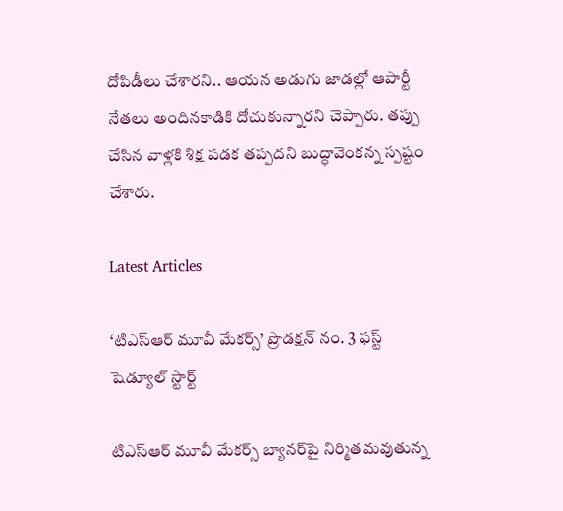దోపిడీలు చేశారని.. ఆయన అడుగు జాడల్లో ఆపార్టీ నేతలు అందినకాడికి దోచుకున్నారని చెప్పారు. తప్పు చేసిన వాళ్లకి శిక్ష పడక తప్పదని బుద్ధావెంకన్న స్పష్టం చేశారు.

Latest Articles

‘టిఎస్ఆర్ మూవీ మేకర్స్’ ప్రొడక్షన్ నం. 3 ఫస్ట్ షెడ్యూల్ స్టార్ట్

టిఎస్ఆర్ మూవీ మేకర్స్ బ్యానర్‌పై నిర్మితమవుతున్న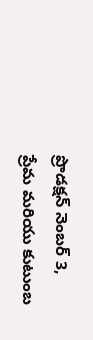ప్రొడక్షన్ నెంబర్ 3, ప్రేమ మరియు కుటుంబ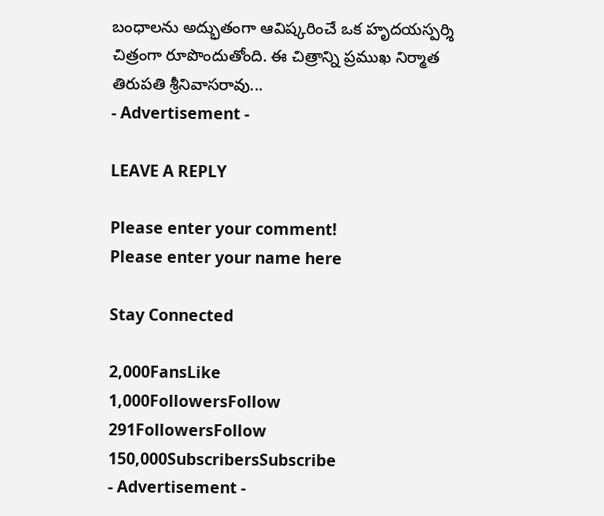బంధాలను అద్భుతంగా ఆవిష్కరించే ఒక హృదయస్పర్శి చిత్రంగా రూపొందుతోంది. ఈ చిత్రాన్ని ప్రముఖ నిర్మాత తిరుపతి శ్రీనివాసరావు...
- Advertisement -

LEAVE A REPLY

Please enter your comment!
Please enter your name here

Stay Connected

2,000FansLike
1,000FollowersFollow
291FollowersFollow
150,000SubscribersSubscribe
- Advertisement -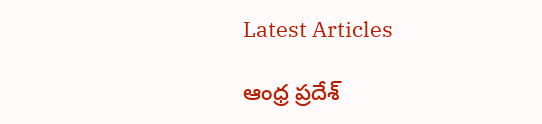Latest Articles

ఆంధ్ర ప్రదేశ్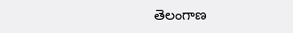తెలంగాణ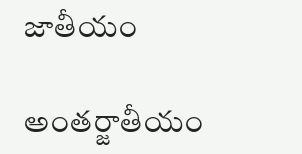జాతీయం

అంతర్జాతీయం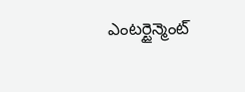ఎంటర్టైన్మెంట్